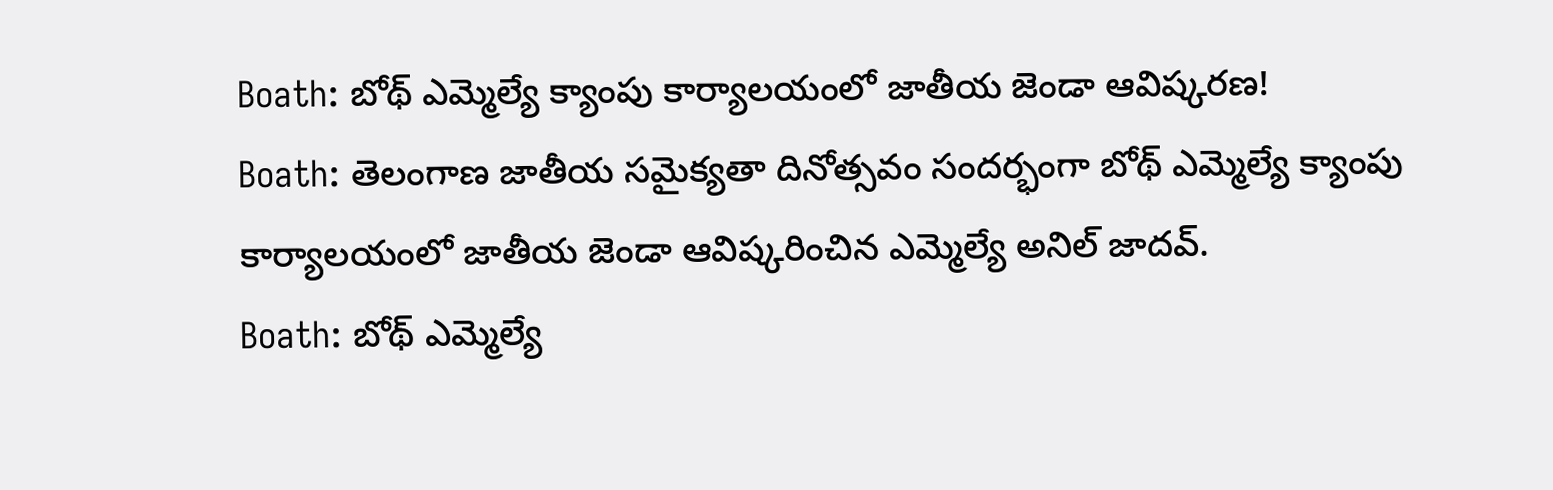Boath: బోథ్ ఎమ్మెల్యే క్యాంపు కార్యాలయంలో జాతీయ జెండా ఆవిష్కరణ!
Boath: తెలంగాణ జాతీయ సమైక్యతా దినోత్సవం సందర్భంగా బోథ్ ఎమ్మెల్యే క్యాంపు కార్యాలయంలో జాతీయ జెండా ఆవిష్కరించిన ఎమ్మెల్యే అనిల్ జాదవ్.
Boath: బోథ్ ఎమ్మెల్యే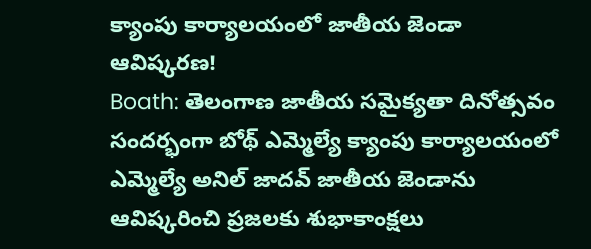క్యాంపు కార్యాలయంలో జాతీయ జెండా ఆవిష్కరణ!
Boath: తెలంగాణ జాతీయ సమైక్యతా దినోత్సవం సందర్భంగా బోథ్ ఎమ్మెల్యే క్యాంపు కార్యాలయంలో ఎమ్మెల్యే అనిల్ జాదవ్ జాతీయ జెండాను ఆవిష్కరించి ప్రజలకు శుభాకాంక్షలు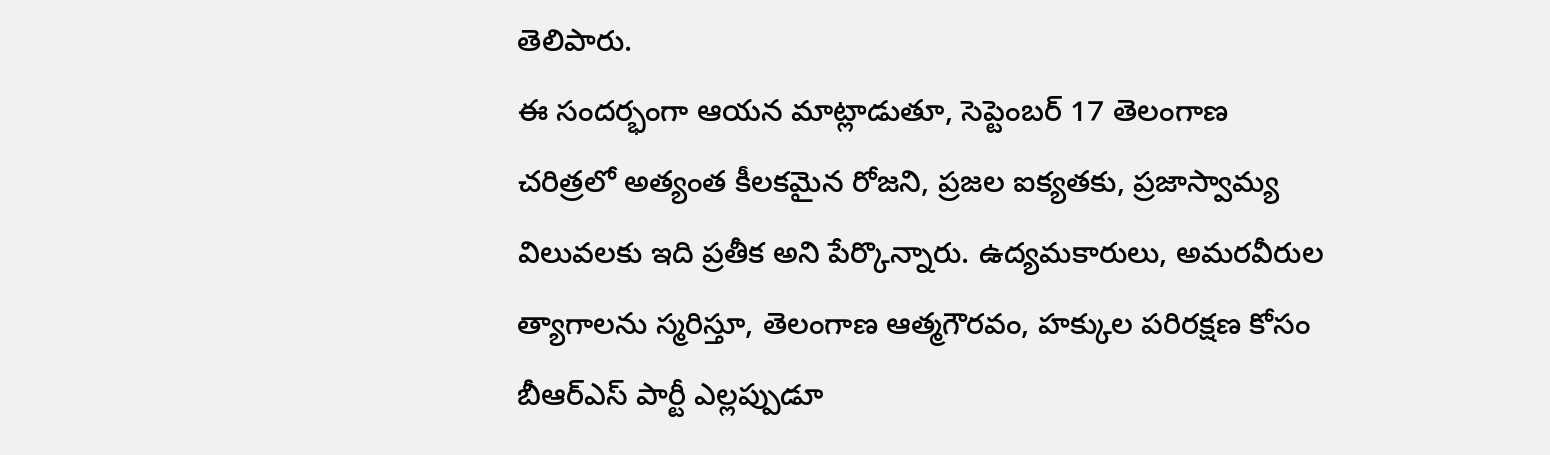తెలిపారు.
ఈ సందర్భంగా ఆయన మాట్లాడుతూ, సెప్టెంబర్ 17 తెలంగాణ చరిత్రలో అత్యంత కీలకమైన రోజని, ప్రజల ఐక్యతకు, ప్రజాస్వామ్య విలువలకు ఇది ప్రతీక అని పేర్కొన్నారు. ఉద్యమకారులు, అమరవీరుల త్యాగాలను స్మరిస్తూ, తెలంగాణ ఆత్మగౌరవం, హక్కుల పరిరక్షణ కోసం బీఆర్ఎస్ పార్టీ ఎల్లప్పుడూ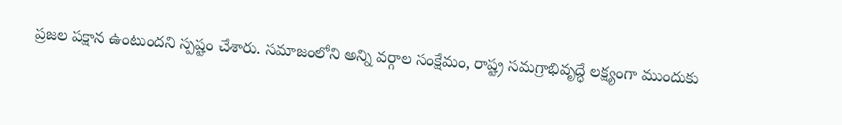ప్రజల పక్షాన ఉంటుందని స్పష్టం చేశారు. సమాజంలోని అన్ని వర్గాల సంక్షేమం, రాష్ట్ర సమగ్రాభివృద్ధే లక్ష్యంగా ముందుకు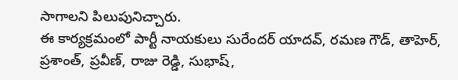సాగాలని పిలుపునిచ్చారు.
ఈ కార్యక్రమంలో పార్టీ నాయకులు సురేందర్ యాదవ్, రమణ గౌడ్, తాహెర్, ప్రశాంత్, ప్రవీణ్, రాజు రెడ్డి, సుభాష్,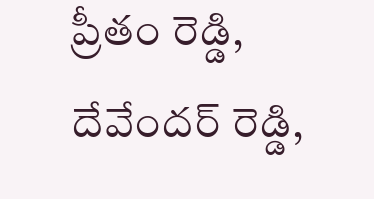ప్రీతం రెడ్డి, దేవేందర్ రెడ్డి,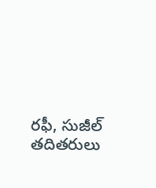రఫీ, సుజీల్ తదితరులు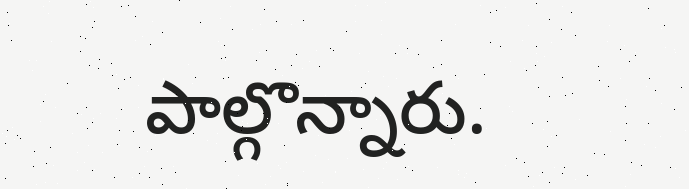పాల్గొన్నారు.